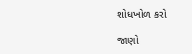શોધખોળ કરો

જાણો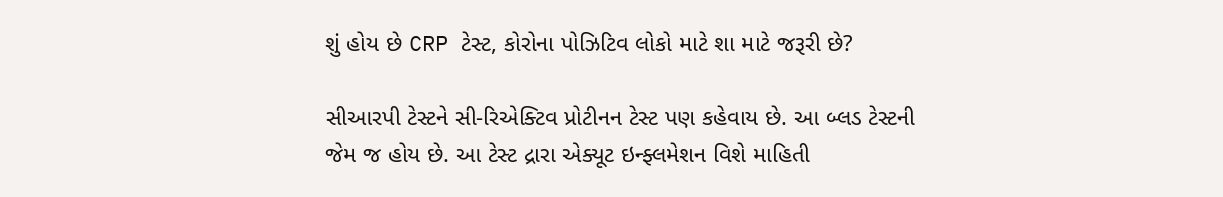શું હોય છે CRP ટેસ્ટ, કોરોના પોઝિટિવ લોકો માટે શા માટે જરૂરી છે?

સીઆરપી ટેસ્ટને સી-રિએક્ટિવ પ્રોટીનન ટેસ્ટ પણ કહેવાય છે. આ બ્લડ ટેસ્ટની જેમ જ હોય છે. આ ટેસ્ટ દ્રારા એક્યૂટ ઇન્ફ્લમેશન વિશે માહિતી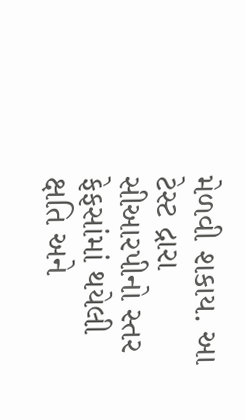મેળવી શકાય. આ ટેસ્ટ દ્રારા સીઆરપીનો સ્તર ફેફસાંમાં થયેલી ક્ષતિ અને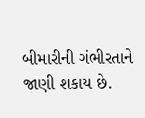બીમારીની ગંભીરતાને જાણી શકાય છે.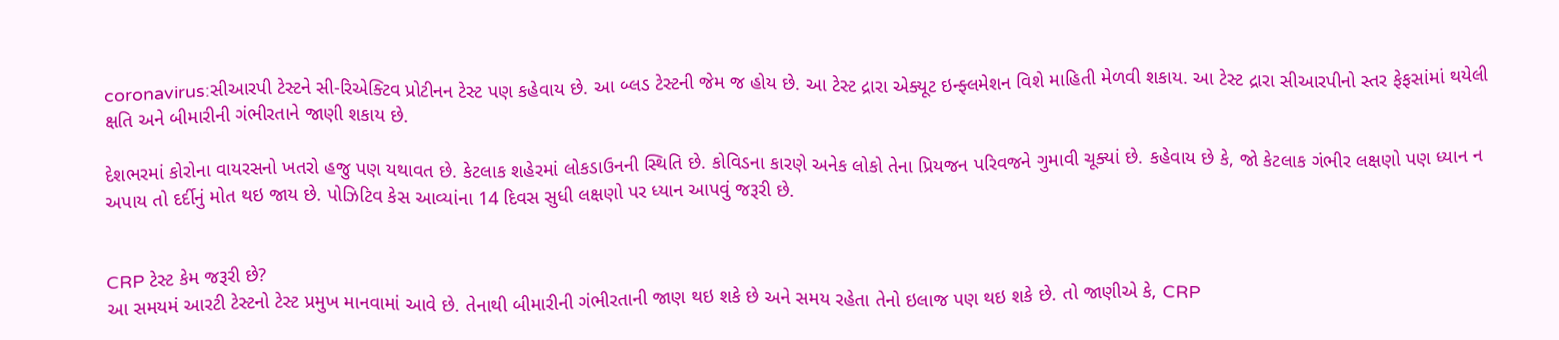coronavirus:સીઆરપી ટેસ્ટને સી-રિએક્ટિવ પ્રોટીનન ટેસ્ટ પણ કહેવાય છે. આ બ્લડ ટેસ્ટની જેમ જ હોય છે. આ ટેસ્ટ દ્રારા એક્યૂટ ઇન્ફ્લમેશન વિશે માહિતી મેળવી શકાય. આ ટેસ્ટ દ્રારા સીઆરપીનો સ્તર ફેફસાંમાં થયેલી ક્ષતિ અને બીમારીની ગંભીરતાને જાણી શકાય છે.

દેશભરમાં કોરોના વાયરસનો ખતરો હજુ પણ યથાવત છે. કેટલાક શહેરમાં લોકડાઉનની સ્થિતિ છે. કોવિડના કારણે અનેક લોકો તેના પ્રિયજન પરિવજને ગુમાવી ચૂક્યાં છે. કહેવાય છે કે, જો કેટલાક ગંભીર લક્ષણો પણ ધ્યાન ન અપાય તો દર્દીનું મોત થઇ જાય છે. પોઝિટિવ કેસ આવ્યાંના 14 દિવસ સુધી લક્ષણો પર ધ્યાન આપવું જરૂરી છે.


CRP ટેસ્ટ કેમ જરૂરી છે?
આ સમયમં આરટી ટેસ્ટનો ટેસ્ટ પ્રમુખ માનવામાં આવે છે. તેનાથી બીમારીની ગંભીરતાની જાણ થઇ શકે છે અને સમય રહેતા તેનો ઇલાજ પણ થઇ શકે છે. તો જાણીએ કે, CRP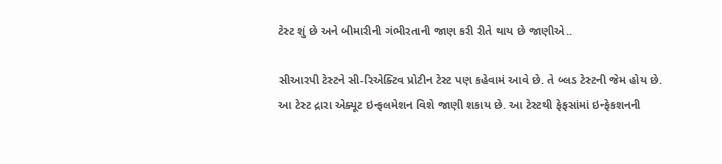ટેસ્ટ શું છે અને બીમારીની ગંભીરતાની જાણ કરી રીતે થાય છે જાણીએ..

સીઆરપી ટેસ્ટને સી-રિએક્ટિવ પ્રોટીન ટેસ્ટ પણ કહેવામં આવે છે. તે બ્લડ ટેસ્ટની જેમ હોય છે. આ ટેસ્ટ દ્રારા એક્યૂટ ઇન્ફલમેશન વિશે જાણી શકાય છે. આ ટેસ્ટથી ફેફસાંમાં ઇન્ફેકશનની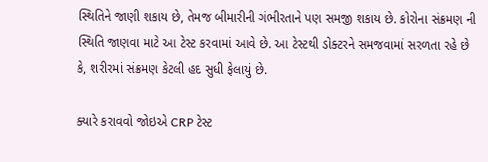સ્થિતિને જાણી શકાય છે, તેમજ બીમારીની ગંભીરતાને પણ સમજી શકાય છે. કોરોના સંક્રમણ ની સ્થિતિ જાણવા માટે આ ટેસ્ટ કરવામાં આવે છે. આ ટેસ્ટથી ડોક્ટરને સમજવામાં સરળતા રહે છે કે, શરીરમાં સંક્રમણ કેટલી હદ સુધી ફેલાયું છે.

ક્યારે કરાવવો જોઇએ CRP ટેસ્ટ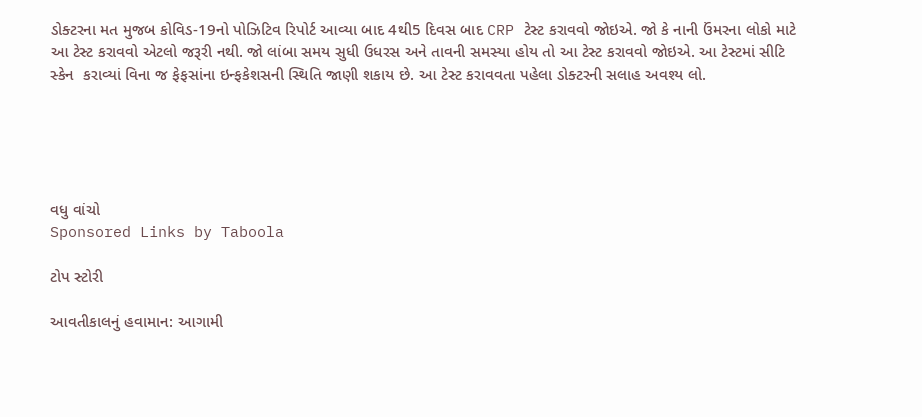ડોક્ટરના મત મુજબ કોવિડ-19નો પોઝિટિવ રિપોર્ટ આવ્યા બાદ 4થી5 દિવસ બાદ CRP ટેસ્ટ કરાવવો જોઇએ. જો કે નાની ઉંમરના લોકો માટે આ ટેસ્ટ કરાવવો એટલો જરૂરી નથી. જો લાંબા સમય સુધી ઉધરસ અને તાવની સમસ્યા હોય તો આ ટેસ્ટ કરાવવો જોઇએ. આ ટેસ્ટમાં સીટિ સ્કેન  કરાવ્યાં વિના જ ફેફસાંના ઇન્ફકેશસની સ્થિતિ જાણી શકાય છે. આ ટેસ્ટ કરાવવતા પહેલા ડોક્ટરની સલાહ અવશ્ય લો.





વધુ વાંચો
Sponsored Links by Taboola

ટોપ સ્ટોરી

આવતીકાલનું હવામાન: આગામી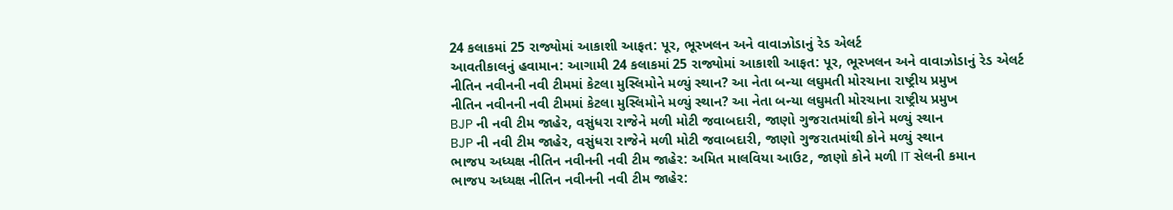24 કલાકમાં 25 રાજ્યોમાં આકાશી આફત: પૂર, ભૂસ્ખલન અને વાવાઝોડાનું રેડ એલર્ટ
આવતીકાલનું હવામાન: આગામી 24 કલાકમાં 25 રાજ્યોમાં આકાશી આફત: પૂર, ભૂસ્ખલન અને વાવાઝોડાનું રેડ એલર્ટ
નીતિન નવીનની નવી ટીમમાં કેટલા મુસ્લિમોને મળ્યું સ્થાન? આ નેતા બન્યા લઘુમતી મોરચાના રાષ્ટ્રીય પ્રમુખ
નીતિન નવીનની નવી ટીમમાં કેટલા મુસ્લિમોને મળ્યું સ્થાન? આ નેતા બન્યા લઘુમતી મોરચાના રાષ્ટ્રીય પ્રમુખ
BJP ની નવી ટીમ જાહેર, વસુંધરા રાજેને મળી મોટી જવાબદારી, જાણો ગુજરાતમાંથી કોને મળ્યું સ્થાન
BJP ની નવી ટીમ જાહેર, વસુંધરા રાજેને મળી મોટી જવાબદારી, જાણો ગુજરાતમાંથી કોને મળ્યું સ્થાન
ભાજપ અધ્યક્ષ નીતિન નવીનની નવી ટીમ જાહેર: અમિત માલવિયા આઉટ, જાણો કોને મળી IT સેલની કમાન
ભાજપ અધ્યક્ષ નીતિન નવીનની નવી ટીમ જાહેર: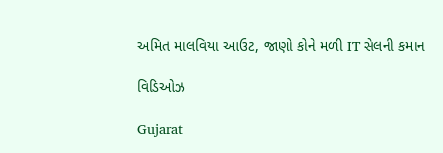અમિત માલવિયા આઉટ, જાણો કોને મળી IT સેલની કમાન

વિડિઓઝ

Gujarat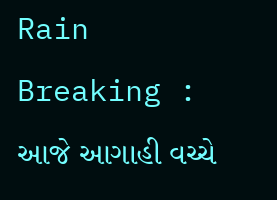Rain Breaking : આજે આગાહી વચ્ચે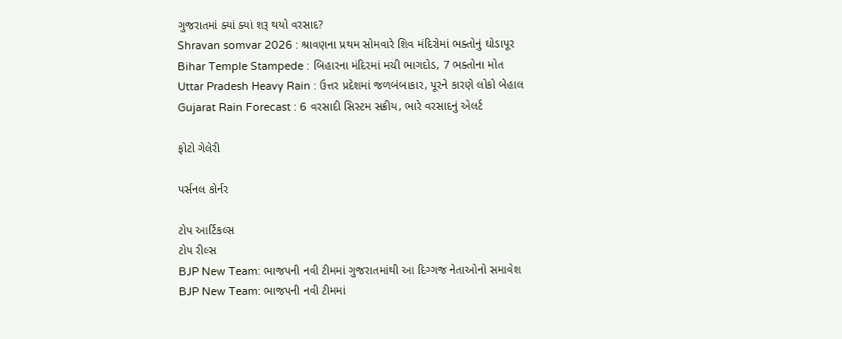ગુજરાતમાં ક્યાં ક્યાં શરૂ થયો વરસાદ?
Shravan somvar 2026 : શ્રાવણના પ્રથમ સોમવારે શિવ મંદિરોમાં ભક્તોનું ઘોડાપૂર
Bihar Temple Stampede : બિહારના મંદિરમાં મચી ભાગદોડ, 7 ભક્તોના મોત
Uttar Pradesh Heavy Rain : ઉત્તર પ્રદેશમાં જળબંબાકાર, પૂરને કારણે લોકો બેહાલ
Gujarat Rain Forecast : 6 વરસાદી સિસ્ટમ સક્રીય, ભારે વરસાદનું એલર્ટ

ફોટો ગેલેરી

પર્સનલ કોર્નર

ટોપ આર્ટિકલ્સ
ટોપ રીલ્સ
BJP New Team: ભાજપની નવી ટીમમાં ગુજરાતમાંથી આ દિગ્ગજ નેતાઓનો સમાવેશ
BJP New Team: ભાજપની નવી ટીમમાં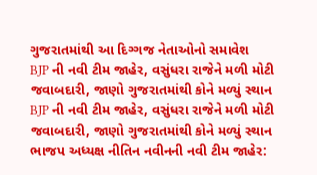ગુજરાતમાંથી આ દિગ્ગજ નેતાઓનો સમાવેશ
BJP ની નવી ટીમ જાહેર, વસુંધરા રાજેને મળી મોટી જવાબદારી, જાણો ગુજરાતમાંથી કોને મળ્યું સ્થાન
BJP ની નવી ટીમ જાહેર, વસુંધરા રાજેને મળી મોટી જવાબદારી, જાણો ગુજરાતમાંથી કોને મળ્યું સ્થાન
ભાજપ અધ્યક્ષ નીતિન નવીનની નવી ટીમ જાહેર: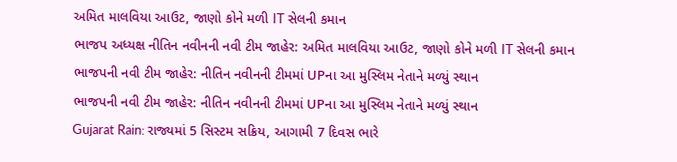અમિત માલવિયા આઉટ, જાણો કોને મળી IT સેલની કમાન
ભાજપ અધ્યક્ષ નીતિન નવીનની નવી ટીમ જાહેર: અમિત માલવિયા આઉટ, જાણો કોને મળી IT સેલની કમાન
ભાજપની નવી ટીમ જાહેર: નીતિન નવીનની ટીમમાં UPના આ મુસ્લિમ નેતાને મળ્યું સ્થાન
ભાજપની નવી ટીમ જાહેર: નીતિન નવીનની ટીમમાં UPના આ મુસ્લિમ નેતાને મળ્યું સ્થાન
Gujarat Rain: રાજ્યમાં 5 સિસ્ટમ સક્રિય, આગામી 7 દિવસ ભારે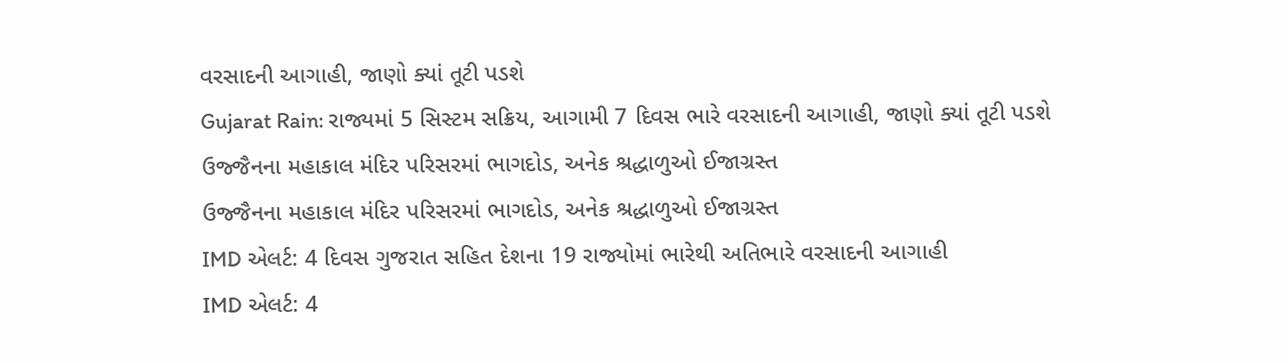વરસાદની આગાહી, જાણો ક્યાં તૂટી પડશે
Gujarat Rain: રાજ્યમાં 5 સિસ્ટમ સક્રિય, આગામી 7 દિવસ ભારે વરસાદની આગાહી, જાણો ક્યાં તૂટી પડશે
ઉજ્જૈનના મહાકાલ મંદિર પરિસરમાં ભાગદોડ, અનેક શ્રદ્ધાળુઓ ઈજાગ્રસ્ત
ઉજ્જૈનના મહાકાલ મંદિર પરિસરમાં ભાગદોડ, અનેક શ્રદ્ધાળુઓ ઈજાગ્રસ્ત
IMD એલર્ટ: 4 દિવસ ગુજરાત સહિત દેશના 19 રાજ્યોમાં ભારેથી અતિભારે વરસાદની આગાહી
IMD એલર્ટ: 4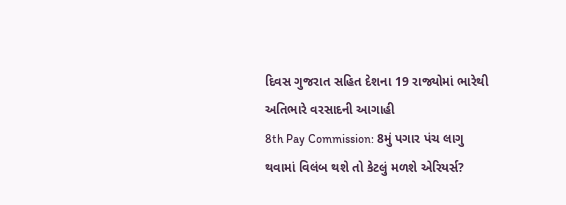દિવસ ગુજરાત સહિત દેશના 19 રાજ્યોમાં ભારેથી અતિભારે વરસાદની આગાહી
8th Pay Commission: 8મું પગાર પંચ લાગુ થવામાં વિલંબ થશે તો કેટલું મળશે એરિયર્સ?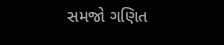સમજો ગણિત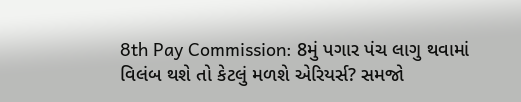8th Pay Commission: 8મું પગાર પંચ લાગુ થવામાં વિલંબ થશે તો કેટલું મળશે એરિયર્સ? સમજો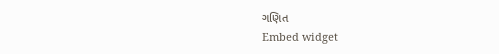ગણિત
Embed widget